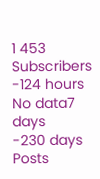1 453
Subscribers
-124 hours
No data7 days
-230 days
Posts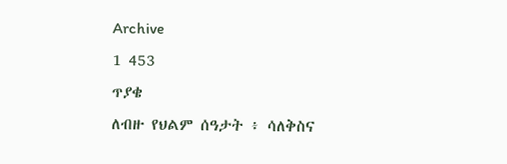Archive
1 453
ጥያቄ
ለብዙ የህልም ሰዓታት ፥ ሳለቅስና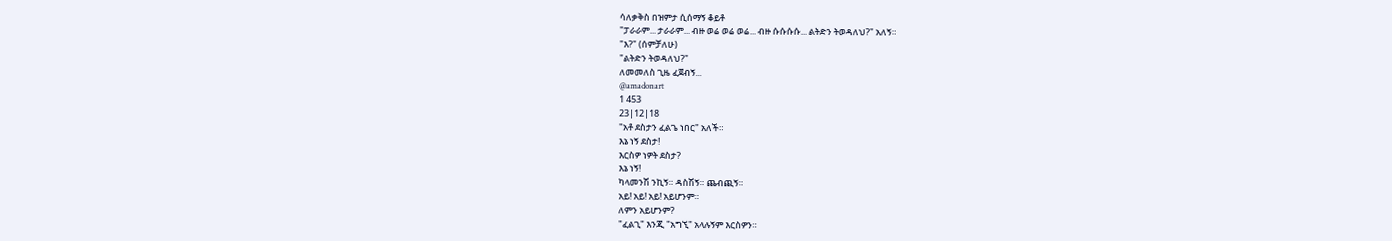ሳለቃቅስ በዝምታ ሲሰማኝ ቆይቶ
"ፓራራም... ታራራም... ብዙ ወሬ ወሬ ወሬ... ብዙ ሱሱሱሱ... ልትድን ትወዳለህ?" አለኝ።
"እ?" (ሰምቻለሁ)
"ልትድን ትወዳለህ?"
ለመመለስ ጊዜ ፈጀብኝ...
@amadonart
1 453
23|12|18
"አቶ ደስታን ፈልጌ ነበር" አለች።
እኔ ነኝ ደስታ!
እርስዎ ነዎት ደስታ?
እኔ ነኝ!
ካላመንሽ ንኪኝ። ዳስሽኝ። ጨብጪኝ።
አይ! አይ! አይ! አይሆንም።
ለምን አይሆንም?
"ፈልጊ" እንጂ "አግኚ" አላሉኝም እርስዎን።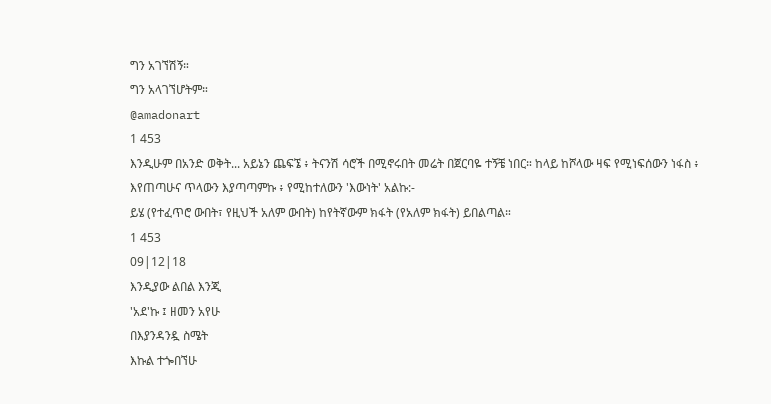ግን አገኘሽኝ።
ግን አላገኘሆትም።
@amadonart
1 453
እንዲሁም በአንድ ወቅት... አይኔን ጨፍኜ ፥ ትናንሽ ሳሮች በሚኖሩበት መሬት በጀርባዬ ተኝቼ ነበር። ከላይ ከሾላው ዛፍ የሚነፍሰውን ነፋስ ፥ እየጠጣሁና ጥላውን እያጣጣምኩ ፥ የሚከተለውን 'እውነት' አልኩ:-
ይሄ (የተፈጥሮ ውበት፣ የዚህች አለም ውበት) ከየትኛውም ክፋት (የአለም ክፋት) ይበልጣል።
1 453
09|12|18
እንዲያው ልበል እንጂ
'አደ'ኩ ፤ ዘመን አየሁ
በእያንዳንዷ ስሜት
እኩል ተጐበኘሁ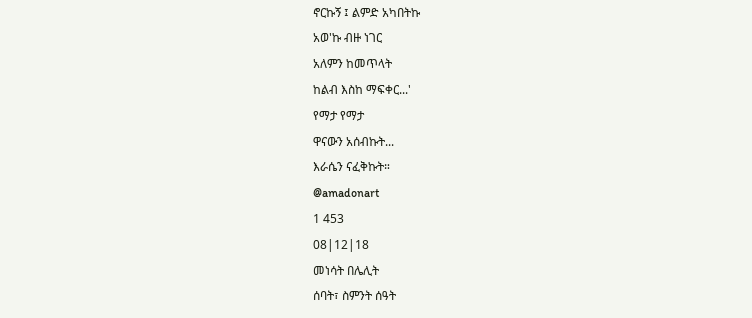ኖርኩኝ ፤ ልምድ አካበትኩ
አወ'ኩ ብዙ ነገር
አለምን ከመጥላት
ከልብ እስከ ማፍቀር...'
የማታ የማታ
ዋናውን አሰብኩት...
እራሴን ናፈቅኩት።
@amadonart
1 453
08|12|18
መነሳት በሌሊት
ሰባት፣ ስምንት ሰዓት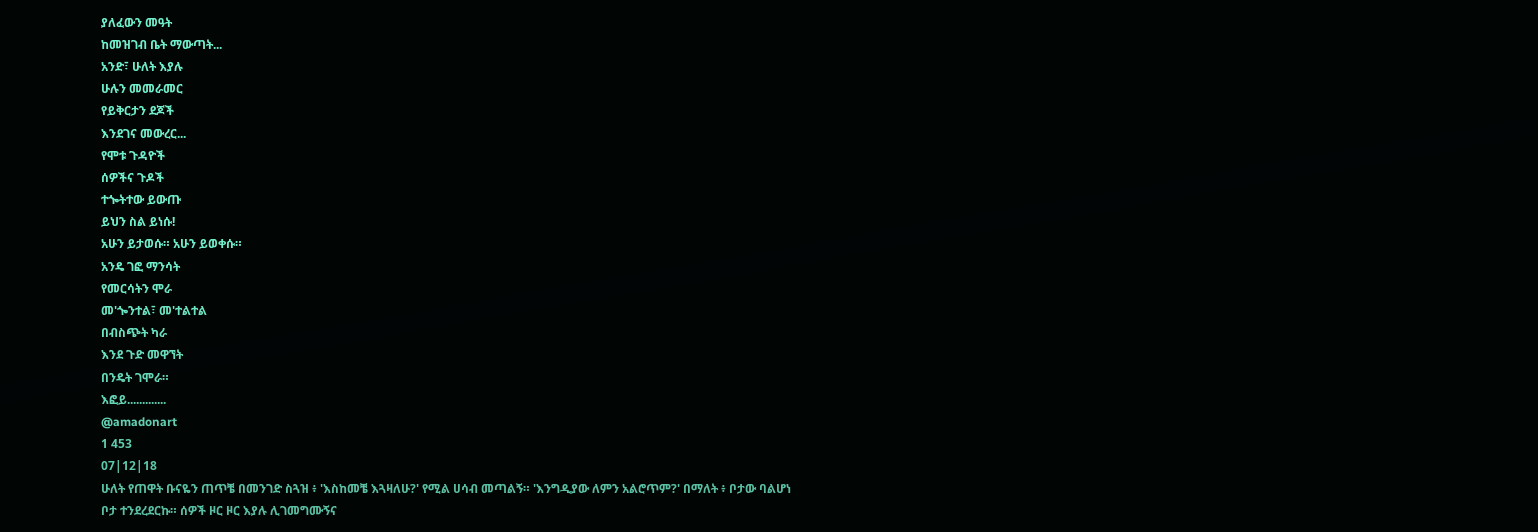ያለፈውን መዓት
ከመዝገብ ቤት ማውጣት...
አንድ፣ ሁለት እያሉ
ሁሉን መመራመር
የይቅርታን ደጆች
እንደገና መውረር...
የሞቱ ጉዳዮች
ሰዎችና ጉዶች
ተጐትተው ይውጡ
ይህን ስል ይነሱ!
አሁን ይታወሱ። አሁን ይወቀሱ።
አንዴ ገፎ ማንሳት
የመርሳትን ሞራ
መ'ጐንተል፣ መ'ተልተል
በብስጭት ካራ
እንደ ጉድ መዋኘት
በንዴት ገሞራ።
እፎይ.............
@amadonart
1 453
07|12|18
ሁለት የጠዋት ቡናዬን ጠጥቼ በመንገድ ስጓዝ ፥ 'እስከመቼ እጓዛለሁ?' የሚል ሀሳብ መጣልኝ። 'እንግዲያው ለምን አልሮጥም?' በማለት ፥ ቦታው ባልሆነ ቦታ ተንደረደርኩ። ሰዎች ዞር ዞር እያሉ ሊገመግሙኝና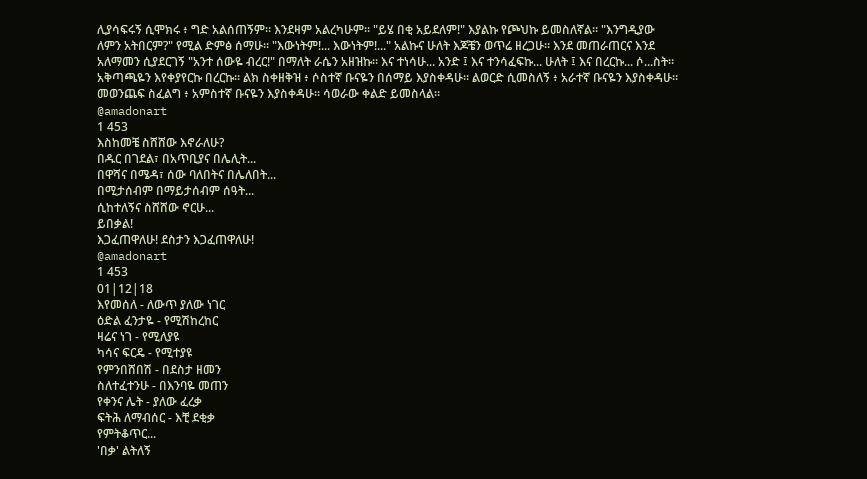ሊያሳፍሩኝ ሲሞክሩ ፥ ግድ አልሰጠኝም። እንደዛም አልረካሁም። "ይሄ በቂ አይደለም!" እያልኩ የጮህኩ ይመስለኛል። "እንግዲያው ለምን አትበርም?" የሚል ድምፅ ሰማሁ። "እውነትም!... እውነትም!..." አልኩና ሁለት እጆቼን ወጥሬ ዘረጋሁ። እንደ መጠራጠርና እንደ አለማመን ሲያደርገኝ "አንተ ሰውዬ ብረር!" በማለት ራሴን አዘዝኩ። እና ተነሳሁ... አንድ ፤ እና ተንሳፈፍኩ... ሁለት ፤ እና በረርኩ... ሶ...ስት። አቅጣጫዬን እየቀያየርኩ በረርኩ። ልክ ስቀዘቅዝ ፥ ሶስተኛ ቡናዬን በሰማይ እያስቀዳሁ። ልወርድ ሲመስለኝ ፥ አራተኛ ቡናዬን እያስቀዳሁ። መወንጨፍ ስፈልግ ፥ አምስተኛ ቡናዬን እያስቀዳሁ። ሳወራው ቀልድ ይመስላል።
@amadonart
1 453
እስከመቼ ስሸሸው እኖራለሁ?
በዱር በገደል፣ በአጥቢያና በሌሊት...
በዋሻና በሜዳ፣ ሰው ባለበትና በሌለበት...
በሚታሰብም በማይታሰብም ሰዓት...
ሲከተለኝና ስሸሸው ኖርሁ...
ይበቃል!
እጋፈጠዋለሁ! ደስታን እጋፈጠዋለሁ!
@amadonart
1 453
01|12|18
እየመሰለ - ለውጥ ያለው ነገር
ዕድል ፈንታዬ - የሚሽከረከር
ዛሬና ነገ - የሚለያዩ
ካሳና ፍርዴ - የሚተያዩ
የምንበሸበሽ - በደስታ ዘመን
ስለተፈተንሁ - በእንባዬ መጠን
የቀንና ሌት - ያለው ፈረቃ
ፍትሕ ለማብሰር - እቺ ደቂቃ
የምትቆጥር...
'በቃ' ልትለኝ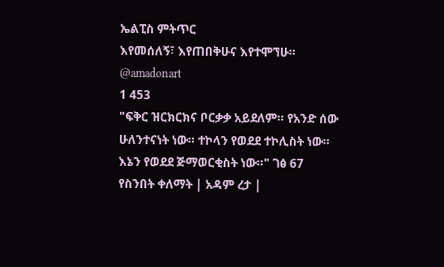ኤልፒስ ምትጥር
እየመሰለኝ፣ እየጠበቅሁና እየተሞኘሁ።
@amadonart
1 453
"ፍቅር ዝርክርክና ቦርቃቃ አይደለም። የአንድ ሰው ሁለንተናነት ነው። ተኮላን የወደደ ተኮሊስት ነው። እኔን የወደደ ጅማወርቂስት ነው።" ገፅ 67
የስንበት ቀለማት | አዳም ረታ |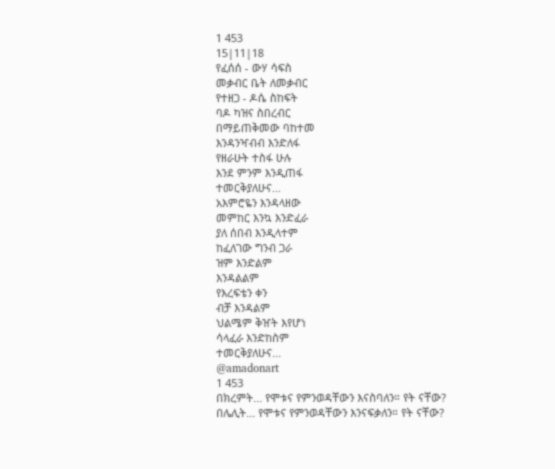1 453
15|11|18
የፈሰሰ - ውሃ ሳፍስ
መቃብር ቤት ለመቃብር
የተዘጋ - ዶሴ ስከፍት
ባዶ ካዝና ስበረብር
በማይጠቅመው ባከተመ
እንዳንዣብብ እንድለፋ
የዘራሁት ተስፋ ሁሉ
እንደ ምንም እንዲጠፋ
ተመርቅያለሁና...
አእምሮዬን እንዳላዘው
መምከር እንኳ እንድፈራ
ያለ ሰበብ እንዲላተም
ከፈለገው ግንብ ጋራ
ዝም እንድልም
እንዳልልም
የእረፍቴን ቀን
ብቻ እንዳልም
ህልሜም ቅዠት እየሆነ
ሳላፈራ እንድከስም
ተመርቅያለሁና...
@amadonart
1 453
በክረምት... የሞቱና የምንወዳቸውን እናስባለን። የት ናቸው?
በሌሊት... የሞቱና የምንወዳቸውን እንናፍቃለን። የት ናቸው?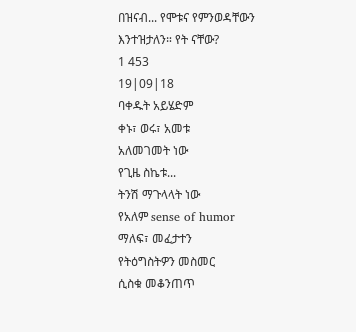በዝናብ... የሞቱና የምንወዳቸውን እንተዝታለን። የት ናቸው?
1 453
19|09|18
ባቀዱት አይሄድም
ቀኑ፣ ወሩ፣ አመቱ
አለመገመት ነው
የጊዜ ስኬቱ...
ትንሽ ማጉላላት ነው
የአለም sense of humor
ማለፍ፣ መፈታተን
የትዕግስትዎን መስመር
ሲስቁ መቆንጠጥ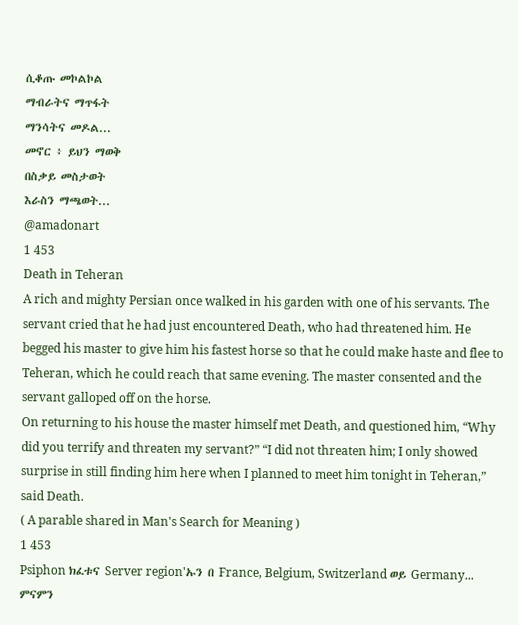ሲቆጡ መኮልኮል
ማብራትና ማጥፋት
ማንሳትና መዶል...
መኖር ፥ ይህን ማወቅ
በስቃይ መስታወት
እራስን ማጫወት...
@amadonart
1 453
Death in Teheran
A rich and mighty Persian once walked in his garden with one of his servants. The servant cried that he had just encountered Death, who had threatened him. He begged his master to give him his fastest horse so that he could make haste and flee to Teheran, which he could reach that same evening. The master consented and the servant galloped off on the horse.
On returning to his house the master himself met Death, and questioned him, “Why did you terrify and threaten my servant?” “I did not threaten him; I only showed surprise in still finding him here when I planned to meet him tonight in Teheran,” said Death.
( A parable shared in Man's Search for Meaning )
1 453
Psiphon ክፈቱና Server region'ኡን በ France, Belgium, Switzerland ወይ Germany... ምናምን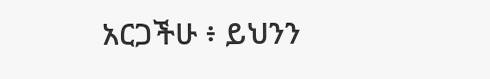አርጋችሁ ፥ ይህንን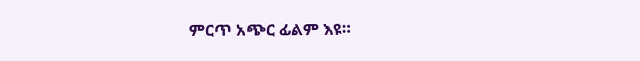ምርጥ አጭር ፊልም እዩ።